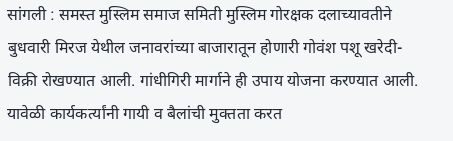सांगली : समस्त मुस्लिम समाज समिती मुस्लिम गोरक्षक दलाच्यावतीने बुधवारी मिरज येथील जनावरांच्या बाजारातून होणारी गोवंश पशू खरेदी- विक्री रोखण्यात आली. गांधीगिरी मार्गाने ही उपाय योजना करण्यात आली.
यावेळी कार्यकर्त्यांनी गायी व बैलांची मुक्तता करत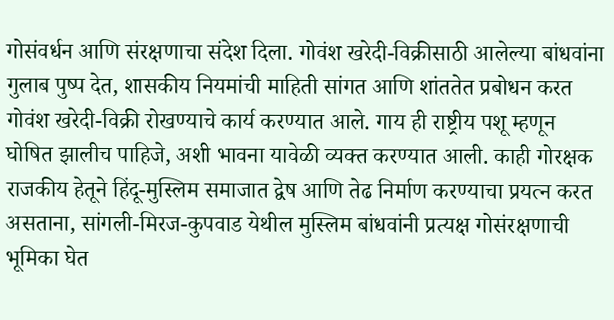गोसंवर्धन आणि संरक्षणाचा संदेश दिला. गोवंश खरेदी-विक्रीसाठी आलेल्या बांधवांना गुलाब पुष्प देत, शासकीय नियमांची माहिती सांगत आणि शांततेत प्रबोधन करत गोवंश खरेदी-विक्री रोखण्याचे कार्य करण्यात आले. गाय ही राष्ट्रीय पशू म्हणून घोषित झालीच पाहिजे, अशी भावना यावेळी व्यक्त करण्यात आली. काही गोरक्षक राजकीय हेतूने हिंदू-मुस्लिम समाजात द्वेष आणि तेढ निर्माण करण्याचा प्रयत्न करत असताना, सांगली-मिरज-कुपवाड येथील मुस्लिम बांधवांनी प्रत्यक्ष गोसंरक्षणाची भूमिका घेत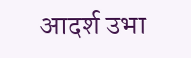आदर्श उभा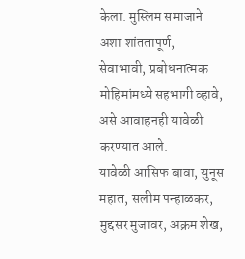केला. मुस्लिम समाजाने अशा शांततापूर्ण, सेवाभावी, प्रबोधनात्मक मोहिमांमध्ये सहभागी व्हावे, असे आवाहनही यावेळी करण्यात आले.
यावेळी आसिफ बावा, युनूस महात, सलीम पन्हाळकर, मुद्दसर मुजावर, अक्रम शेख,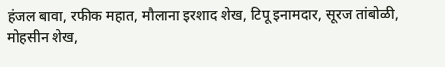हंजल बावा, रफीक महात, मौलाना इरशाद शेख, टिपू इनामदार, सूरज तांबोळी, मोहसीन शेख,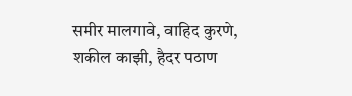समीर मालगावे, वाहिद कुरणे, शकील काझी, हैदर पठाण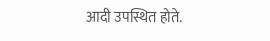आदी उपस्थित होते.